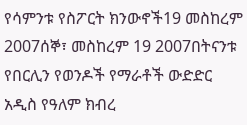የሳምንቱ የስፖርት ክንውኖች19 መስከረም 2007ሰኞ፣ መስከረም 19 2007በትናንቱ የበርሊን የወንዶች የማራቶች ውድድር አዲስ የዓለም ክብረ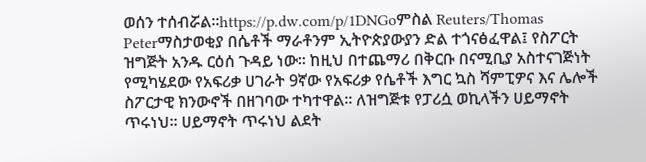ወሰን ተሰብሯል።https://p.dw.com/p/1DNGoምስል Reuters/Thomas Peterማስታወቂያ በሴቶች ማራቶንም ኢትዮጵያውያን ድል ተጎናፅፈዋል፤ የስፖርት ዝግጅት አንዱ ርዕሰ ጉዳይ ነው። ከዚህ በተጨማሪ በቅርቡ በናሚቢያ አስተናገጅነት የሚካሄደው የአፍሪቃ ሀገራት 9ኛው የአፍሪቃ የሴቶች እግር ኳስ ሻምፒዎና እና ሌሎች ስፖርታዊ ክንውኖች በዘገባው ተካተዋል። ለዝግጅቱ የፓሪሷ ወኪላችን ሀይማኖት ጥሩነህ። ሀይማኖት ጥሩነህ ልደት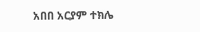አበበ አርያም ተክሌ